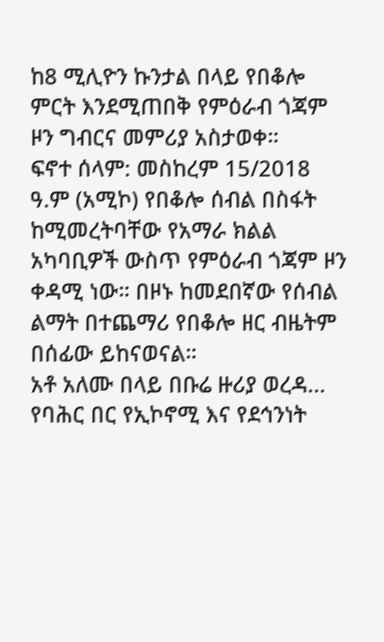ከ8 ሚሊዮን ኩንታል በላይ የበቆሎ ምርት እንደሚጠበቅ የምዕራብ ጎጃም ዞን ግብርና መምሪያ አስታወቀ።
ፍኖተ ሰላም: መስከረም 15/2018 ዓ.ም (አሚኮ) የበቆሎ ሰብል በስፋት ከሚመረትባቸው የአማራ ክልል አካባቢዎች ውስጥ የምዕራብ ጎጃም ዞን ቀዳሚ ነው። በዞኑ ከመደበኛው የሰብል ልማት በተጨማሪ የበቆሎ ዘር ብዜትም በሰፊው ይከናወናል።
አቶ አለሙ በላይ በቡሬ ዙሪያ ወረዳ...
የባሕር በር የኢኮኖሚ እና የደኅንነት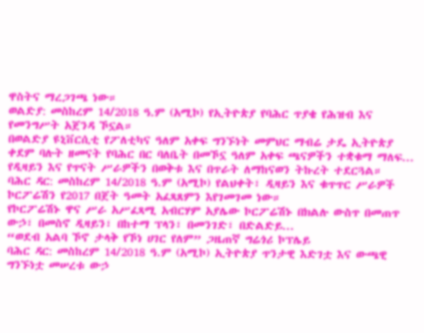ዋስትና ማረጋገጫ ነው።
ወልድያ: መስከረም 14/2018 ዓ.ም (አሚኮ) የኢትዮጵያ የባሕር ጥያቄ የሕዝብ እና የመንግሥት አጀንዳ ኾኗል።
በወልድያ ዩኒቨርሲቲ የፖለቲካና ዓለም አቀፍ ግንኙነት መምህር ማብሬ ታዴ ኢትዮጵያ ቀደም ባሉት ዘመናት የባሕር በር ባለቤት በመኾኗ ዓለም አቀፍ ጫናዎችን ተቋቁማ ማለፍ...
የዲዛይን እና የጥናት ሥራዎችን በወቅቱ እና በጥራት ለማከናወን ትኩረት ተደርጓል።
ባሕር ዳር: መስከረም 14/2018 ዓ.ም (አሚኮ) የልህቀት፣ ዲዛይን እና ቁጥጥር ሥራዎች ኮርፖሬሽን የ2017 በጀት ዓመት አፈጻጸምን እየገመገመ ነው።
የኮርፖሬሽኑ ዋና ሥራ አሥፈጻሚ አብርሃም አያሌው ኮርፖሬሽኑ በክልሉ ውስጥ በመጠጥ ውኃ፣ በመስኖ ዲዛይን፣ በከተማ ፕላን፣ በመንገድ፣ በድልድይ...
“ወደብ አልባ ኾኖ ታላቅ የኾነ ሀገር የለም” ጋዜጠኛ ግሬጎሪ ኮፕሌይ
ባሕር ዳር: መስከረም 14/2018 ዓ.ም (አሚኮ) ኢትዮጵያ ጥንታዊ እድገቷ እና ውጫዊ ግንኙነቷ መሠረቱ ውኃ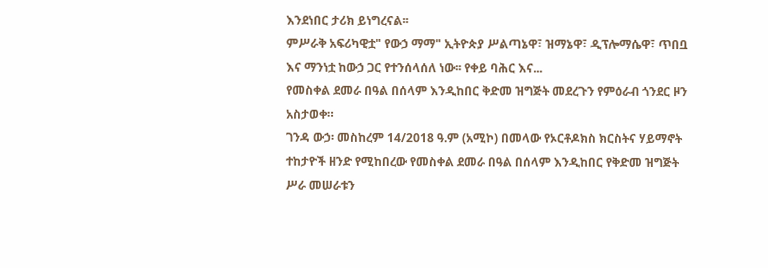እንደነበር ታሪክ ይነግረናል፡፡
ምሥራቅ አፍሪካዊቷ" የውኃ ማማ" ኢትዮጵያ ሥልጣኔዋ፣ ዝማኔዋ፣ ዲፕሎማሴዋ፣ ጥበቧ እና ማንነቷ ከውኃ ጋር የተንሰላሰለ ነው፡፡ የቀይ ባሕር እና...
የመስቀል ደመራ በዓል በሰላም እንዲከበር ቅድመ ዝግጅት መደረጉን የምዕራብ ጎንደር ዞን አስታወቀ።
ገንዳ ውኃ፡ መስከረም 14/2018 ዓ.ም (አሚኮ) በመላው የኦርቶዶክስ ክርስትና ሃይማኖት ተከታዮች ዘንድ የሚከበረው የመስቀል ደመራ በዓል በሰላም እንዲከበር የቅድመ ዝግጅት ሥራ መሠራቱን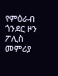የምዕራብ ጎንደር ዞን ፖሊስ መምሪያ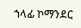ኀላፊ ኮማንደር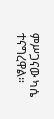ምሥጋናው ካሴ ተናግረዋል።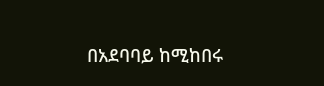በአደባባይ ከሚከበሩ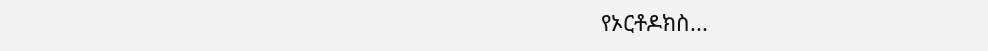የኦርቶዶክስ...